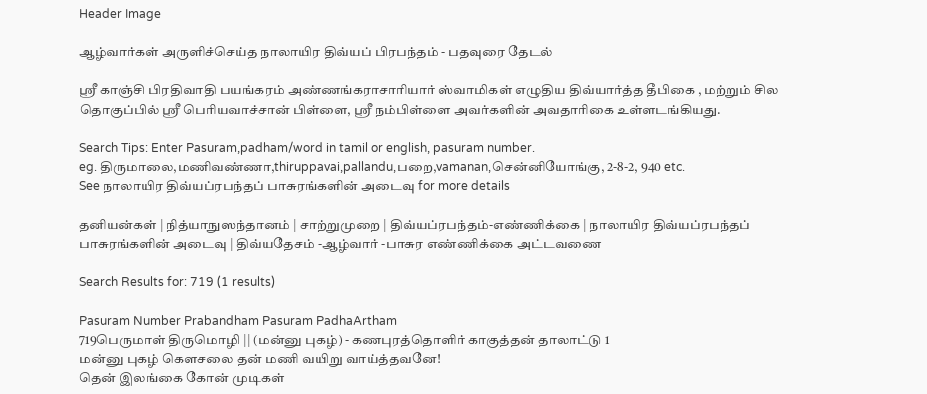Header Image

ஆழ்வார்கள் அருளிச்செய்த நாலாயிர திவ்யப் பிரபந்தம் - பதவுரை தேடல்

ஸ்ரீ காஞ்சி பிரதிவாதி பயங்கரம் அண்ணங்கராசாரியார் ஸ்வாமிகள் எழுதிய திவ்யார்த்த தீபிகை , மற்றும் சில தொகுப்பில் ஸ்ரீ பெரியவாச்சான் பிள்ளை, ஸ்ரீ நம்பிள்ளை அவர்களின் அவதாரிகை உள்ளடங்கியது.

Search Tips: Enter Pasuram,padham/word in tamil or english, pasuram number.
eg. திருமாலை,மணிவண்ணா,thiruppavai,pallandu,பறை,vamanan,சென்னியோங்கு, 2-8-2, 940 etc.
See நாலாயிர திவ்யப்ரபந்தப் பாசுரங்களின் அடைவு for more details

தனியன்கள் | நித்யாநுஸந்தானம் | சாற்றுமுறை | திவ்யப்ரபந்தம்-எண்ணிக்கை | நாலாயிர திவ்யப்ரபந்தப் பாசுரங்களின் அடைவு | திவ்யதேசம் -ஆழ்வார் -பாசுர எண்ணிக்கை அட்டவணை

Search Results for: 719 (1 results)

Pasuram Number Prabandham Pasuram PadhaArtham
719பெருமாள் திருமொழி || (மன்னு புகழ்) - கணபுரத்தொளிர் காகுத்தன் தாலாட்டு 1
மன்னு புகழ் கௌசலை தன் மணி வயிறு வாய்த்தவனே!
தென் இலங்கை கோன் முடிகள்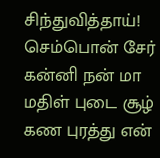சிந்துவித்தாய்! செம்பொன் சேர்
கன்னி நன் மா மதிள் புடை சூழ் கண புரத்து என்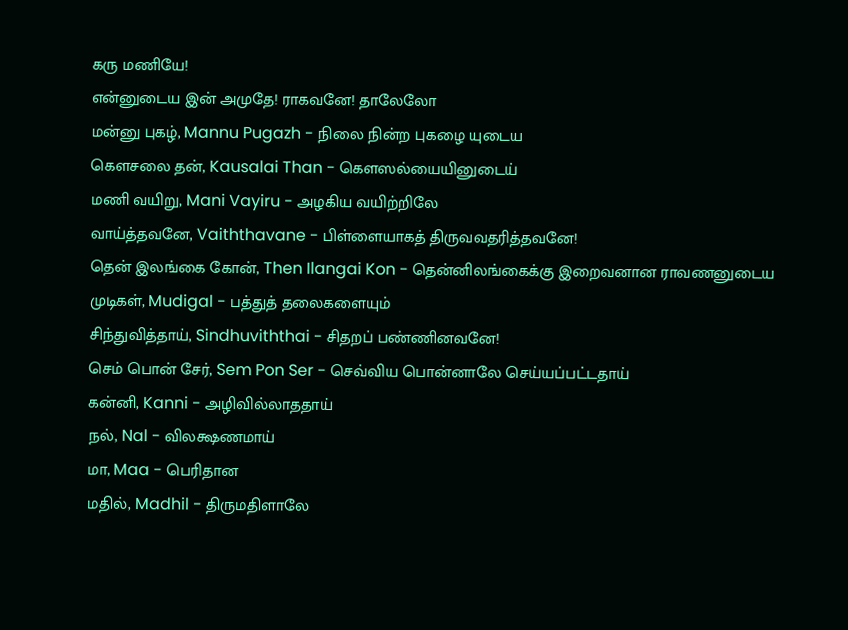கரு மணியே!
என்னுடைய இன் அமுதே! ராகவனே! தாலேலோ
மன்னு புகழ், Mannu Pugazh - நிலை நின்ற புகழை யுடைய
கௌசலை தன், Kausalai Than - கௌஸல்யையினுடைய்
மணி வயிறு, Mani Vayiru - அழகிய வயிற்றிலே
வாய்த்தவனே, Vaiththavane - பிள்ளையாகத் திருவவதரித்தவனே!
தென் இலங்கை கோன், Then Ilangai Kon - தென்னிலங்கைக்கு இறைவனான ராவணனுடைய
முடிகள், Mudigal - பத்துத் தலைகளையும்
சிந்துவித்தாய், Sindhuviththai - சிதறப் பண்ணினவனே!
செம் பொன் சேர், Sem Pon Ser - செவ்விய பொன்னாலே செய்யப்பட்டதாய்
கன்னி, Kanni - அழிவில்லாததாய்
நல், Nal - விலக்ஷணமாய்
மா, Maa - பெரிதான
மதில், Madhil - திருமதிளாலே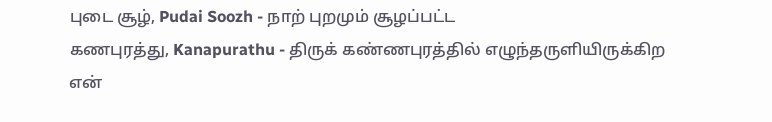புடை சூழ், Pudai Soozh - நாற் புறமும் சூழப்பட்ட
கணபுரத்து, Kanapurathu - திருக் கண்ணபுரத்தில் எழுந்தருளியிருக்கிற
என்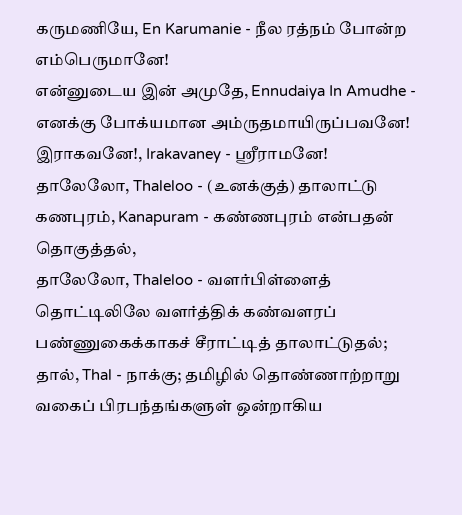கருமணியே, En Karumanie - நீல ரத்நம் போன்ற எம்பெருமானே!
என்னுடைய இன் அமுதே, Ennudaiya In Amudhe - எனக்கு போக்யமான அம்ருதமாயிருப்பவனே!
இராகவனே!, Irakavaney - ஸ்ரீராமனே!
தாலேலோ, Thaleloo - (உனக்குத்) தாலாட்டு
கணபுரம், Kanapuram - கண்ணபுரம் என்பதன் தொகுத்தல்,
தாலேலோ, Thaleloo - வளர்பிள்ளைத் தொட்டிலிலே வளர்த்திக் கண்வளரப் பண்ணுகைக்காகச் சீராட்டித் தாலாட்டுதல்;
தால், Thal - நாக்கு; தமிழில் தொண்ணாற்றாறு வகைப் பிரபந்தங்களுள் ஒன்றாகிய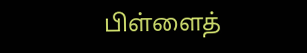பிள்ளைத்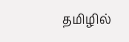தமிழில்